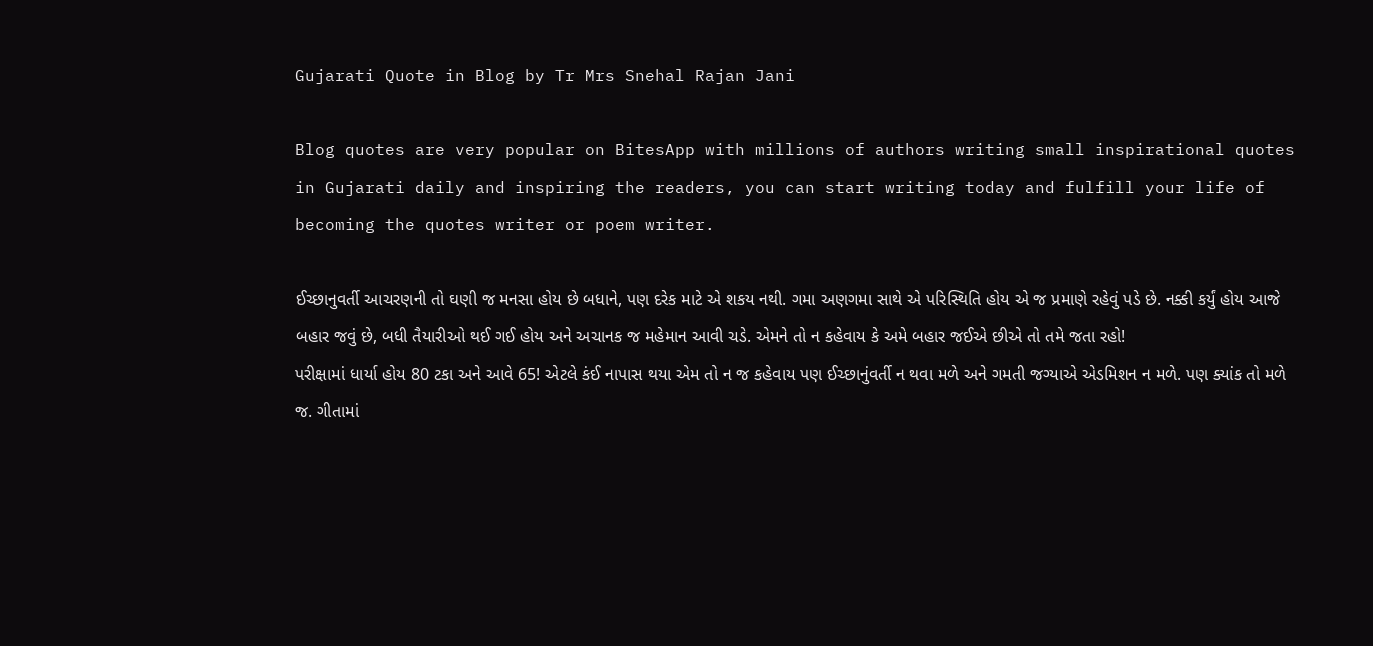Gujarati Quote in Blog by Tr Mrs Snehal Rajan Jani

Blog quotes are very popular on BitesApp with millions of authors writing small inspirational quotes in Gujarati daily and inspiring the readers, you can start writing today and fulfill your life of becoming the quotes writer or poem writer.

ઈચ્છાનુવર્તી આચરણની તો ઘણી જ મનસા હોય છે બધાને, પણ દરેક માટે એ શકય નથી. ગમા અણગમા સાથે એ પરિસ્થિતિ હોય એ જ પ્રમાણે રહેવું પડે છે. નક્કી કર્યું હોય આજે બહાર જવું છે, બધી તૈયારીઓ થઈ ગઈ હોય અને અચાનક જ મહેમાન આવી ચડે. એમને તો ન કહેવાય કે અમે બહાર જઈએ છીએ તો તમે જતા રહો!
પરીક્ષામાં ધાર્યા હોય 80 ટકા અને આવે 65! એટલે કંઈ નાપાસ થયા એમ તો ન જ કહેવાય પણ ઈચ્છાનુંવર્તી ન થવા મળે અને ગમતી જગ્યાએ એડમિશન ન મળે. પણ ક્યાંક તો મળે જ. ગીતામાં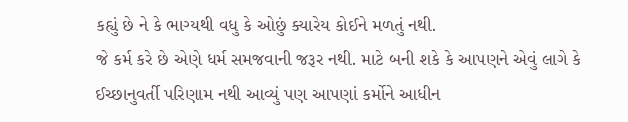કહ્યું છે ને કે ભાગ્યથી વધુ કે ઓછું ક્યારેય કોઈને મળતું નથી.
જે કર્મ કરે છે એણે ધર્મ સમજવાની જરૂર નથી. માટે બની શકે કે આપણને એવું લાગે કે ઈચ્છાનુવર્તી પરિણામ નથી આવ્યું પણ આપણાં કર્મોને આધીન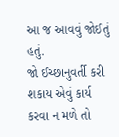આ જ આવવું જોઈતું હતું.
જો ઈચ્છાનુવર્તી કરી શકાય એવું કાર્ય કરવા ન મળે તો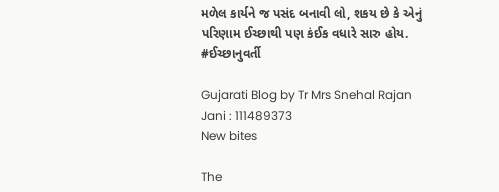મળેલ કાર્યને જ પસંદ બનાવી લો, શકય છે કે એનું પરિણામ ઈચ્છાથી પણ કંઈક વધારે સારુ હોય.
#ઈચ્છાનુવર્તી

Gujarati Blog by Tr Mrs Snehal Rajan Jani : 111489373
New bites

The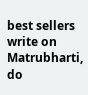best sellers write on Matrubharti, do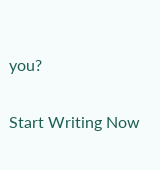you?

Start Writing Now